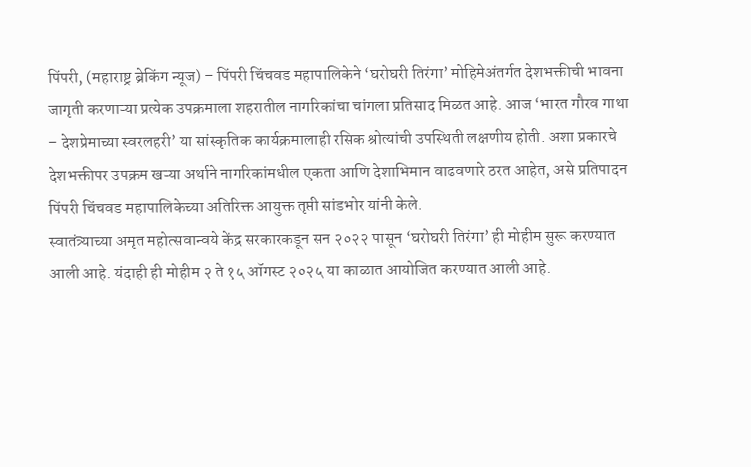पिंपरी, (महाराष्ट्र ब्रेकिंग न्यूज) – पिंपरी चिंचवड महापालिकेने ‘घरोघरी तिरंगा’ मोहिमेअंतर्गत देशभक्तीची भावना जागृती करणाऱ्या प्रत्येक उपक्रमाला शहरातील नागरिकांचा चांगला प्रतिसाद मिळत आहे. आज ‘भारत गौरव गाथा – देशप्रेमाच्या स्वरलहरी’ या सांस्कृतिक कार्यक्रमालाही रसिक श्रोत्यांची उपस्थिती लक्षणीय होती. अशा प्रकारचे देशभक्तीपर उपक्रम खऱ्या अर्थाने नागरिकांमधील एकता आणि देशाभिमान वाढवणारे ठरत आहेत, असे प्रतिपादन पिंपरी चिंचवड महापालिकेच्या अतिरिक्त आयुक्त तृप्ती सांडभोर यांनी केले.
स्वातंत्र्याच्या अमृत महोत्सवान्वये केंद्र सरकारकडून सन २०२२ पासून ‘घरोघरी तिरंगा’ ही मोहीम सुरू करण्यात आली आहे. यंदाही ही मोहीम २ ते १५ ऑगस्ट २०२५ या काळात आयोजित करण्यात आली आहे.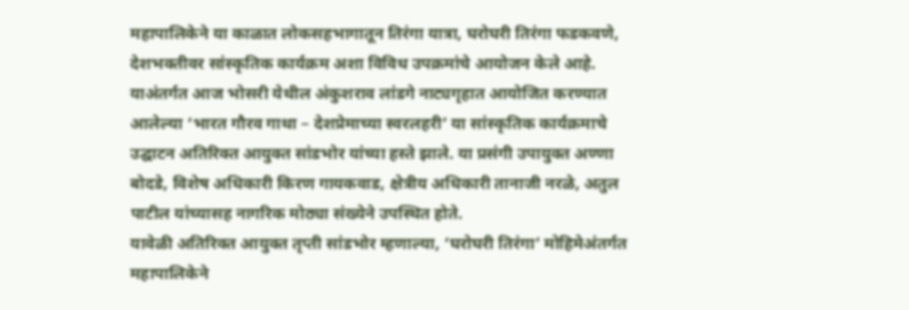महापालिकेने या काळात लोकसहभागातून तिरंगा यात्रा, घरोघरी तिरंगा फडकवणे, देशभक्तीवर सांस्कृतिक कार्यक्रम अशा विविध उपक्रमांचे आयोजन केले आहे. याअंतर्गत आज भोसरी येथील अंकुशराव लांडगे नाट्यगृहात आयोजित करण्यात आलेल्या ‘भारत गौरव गाथा – देशप्रेमाच्या स्वरलहरी’ या सांस्कृतिक कार्यक्रमाचे उद्घाटन अतिरिक्त आयुक्त सांडभोर यांच्या हस्ते झाले. या प्रसंगी उपायुक्त अण्णा बोदडे, विशेष अधिकारी किरण गायकवाड, क्षेत्रीय अधिकारी तानाजी नरळे, अतुल पाटील यांच्यासह नागरिक मोठ्या संख्येने उपस्थित होते.
यावेळी अतिरिक्त आयुक्त तृप्ती सांडभोर म्हणाल्या, ‘घरोघरी तिरंगा’ मोहिमेअंतर्गत महापालिकेने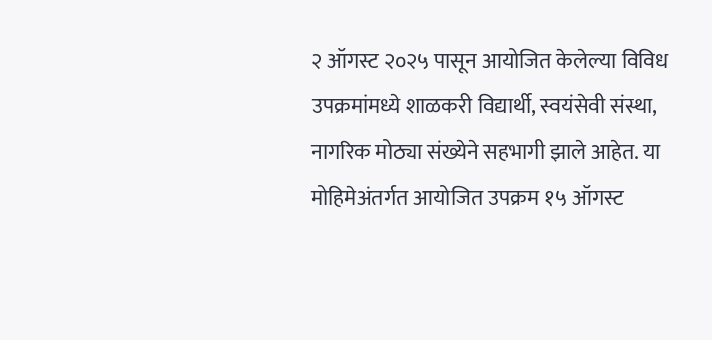२ ऑगस्ट २०२५ पासून आयोजित केलेल्या विविध उपक्रमांमध्ये शाळकरी विद्यार्थी, स्वयंसेवी संस्था, नागरिक मोठ्या संख्येने सहभागी झाले आहेत. या मोहिमेअंतर्गत आयोजित उपक्रम १५ ऑगस्ट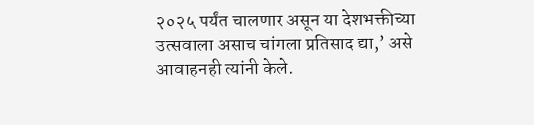२०२५ पर्यंत चालणार असून या देशभक्तीच्या उत्सवाला असाच चांगला प्रतिसाद द्या,’ असे आवाहनही त्यांनी केले.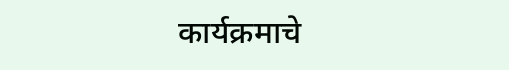कार्यक्रमाचे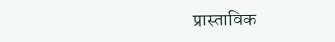प्रास्ताविक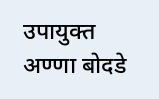उपायुक्त अण्णा बोदडे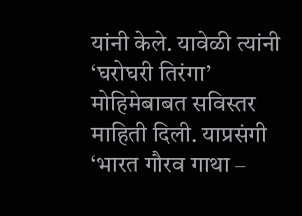यांनी केले. यावेळी त्यांनी ‘घरोघरी तिरंगा’ मोहिमेबाबत सविस्तर माहिती दिली. याप्रसंगी ‘भारत गौरव गाथा –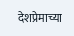देशप्रेमाच्या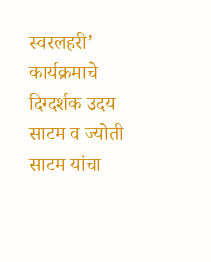स्वरलहरी’ कार्यक्रमाचे दिग्दर्शक उदय साटम व ज्योती साटम यांचा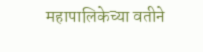महापालिकेच्या वतीने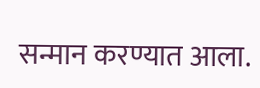सन्मान करण्यात आला.